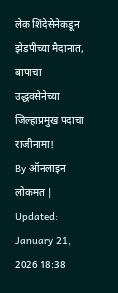लेक शिंदेसेनेकडून झेडपीच्या मैदानात, बापाचा उद्धवसेनेच्या जिल्हाप्रमुख पदाचा राजीनामा!
By ऑनलाइन लोकमत | Updated: January 21, 2026 18:38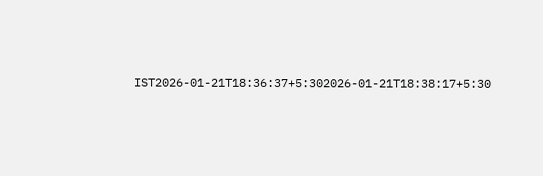IST2026-01-21T18:36:37+5:302026-01-21T18:38:17+5:30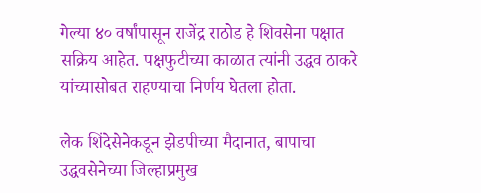गेल्या ४० वर्षांपासून राजेंद्र राठोड हे शिवसेना पक्षात सक्रिय आहेत. पक्षफुटीच्या काळात त्यांनी उद्धव ठाकरे यांच्यासोबत राहण्याचा निर्णय घेतला होता.

लेक शिंदेसेनेकडून झेडपीच्या मैदानात, बापाचा उद्धवसेनेच्या जिल्हाप्रमुख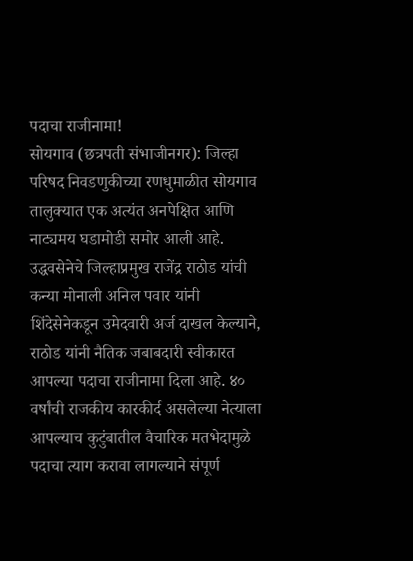पदाचा राजीनामा!
सोयगाव (छत्रपती संभाजीनगर): जिल्हा परिषद निवडणुकीच्या रणधुमाळीत सोयगाव तालुक्यात एक अत्यंत अनपेक्षित आणि नाट्यमय घडामोडी समोर आली आहे. उद्धवसेनेचे जिल्हाप्रमुख राजेंद्र राठोड यांची कन्या मोनाली अनिल पवार यांनी शिंदेसेनेकडून उमेदवारी अर्ज दाखल केल्याने, राठोड यांनी नैतिक जबाबदारी स्वीकारत आपल्या पदाचा राजीनामा दिला आहे. ४० वर्षांची राजकीय कारकीर्द असलेल्या नेत्याला आपल्याच कुटुंबातील वैचारिक मतभेदामुळे पदाचा त्याग करावा लागल्याने संपूर्ण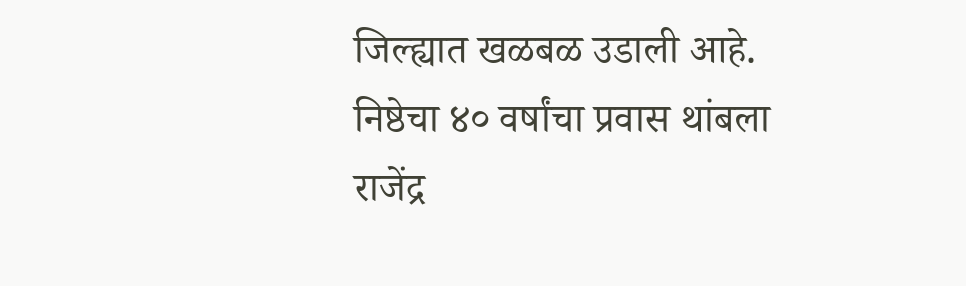जिल्ह्यात खळबळ उडाली आहे.
निष्ठेचा ४० वर्षांचा प्रवास थांबला
राजेंद्र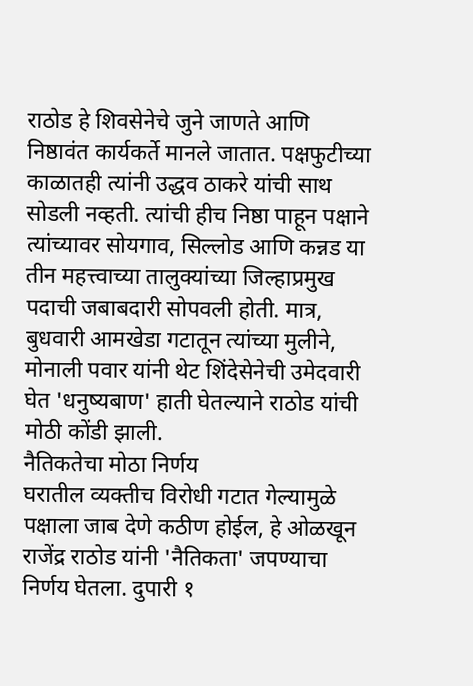राठोड हे शिवसेनेचे जुने जाणते आणि निष्ठावंत कार्यकर्ते मानले जातात. पक्षफुटीच्या काळातही त्यांनी उद्धव ठाकरे यांची साथ सोडली नव्हती. त्यांची हीच निष्ठा पाहून पक्षाने त्यांच्यावर सोयगाव, सिल्लोड आणि कन्नड या तीन महत्त्वाच्या तालुक्यांच्या जिल्हाप्रमुख पदाची जबाबदारी सोपवली होती. मात्र, बुधवारी आमखेडा गटातून त्यांच्या मुलीने, मोनाली पवार यांनी थेट शिंदेसेनेची उमेदवारी घेत 'धनुष्यबाण' हाती घेतल्याने राठोड यांची मोठी कोंडी झाली.
नैतिकतेचा मोठा निर्णय
घरातील व्यक्तीच विरोधी गटात गेल्यामुळे पक्षाला जाब देणे कठीण होईल, हे ओळखून राजेंद्र राठोड यांनी 'नैतिकता' जपण्याचा निर्णय घेतला. दुपारी १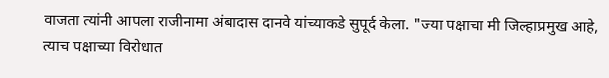वाजता त्यांनी आपला राजीनामा अंबादास दानवे यांच्याकडे सुपूर्द केला. "ज्या पक्षाचा मी जिल्हाप्रमुख आहे, त्याच पक्षाच्या विरोधात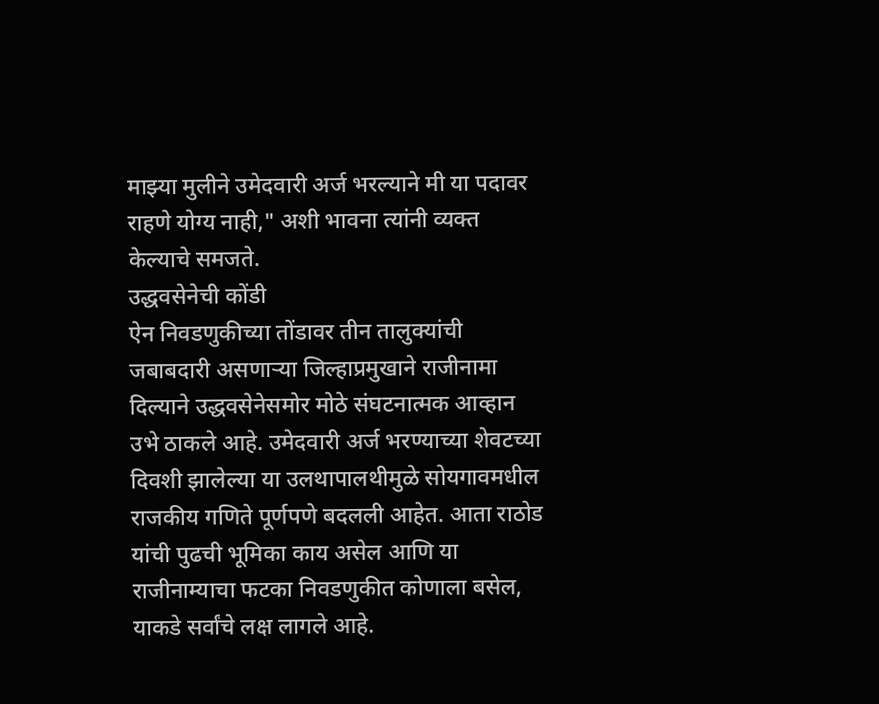माझ्या मुलीने उमेदवारी अर्ज भरल्याने मी या पदावर राहणे योग्य नाही," अशी भावना त्यांनी व्यक्त केल्याचे समजते.
उद्धवसेनेची कोंडी
ऐन निवडणुकीच्या तोंडावर तीन तालुक्यांची जबाबदारी असणाऱ्या जिल्हाप्रमुखाने राजीनामा दिल्याने उद्धवसेनेसमोर मोठे संघटनात्मक आव्हान उभे ठाकले आहे. उमेदवारी अर्ज भरण्याच्या शेवटच्या दिवशी झालेल्या या उलथापालथीमुळे सोयगावमधील राजकीय गणिते पूर्णपणे बदलली आहेत. आता राठोड यांची पुढची भूमिका काय असेल आणि या राजीनाम्याचा फटका निवडणुकीत कोणाला बसेल, याकडे सर्वांचे लक्ष लागले आहे.